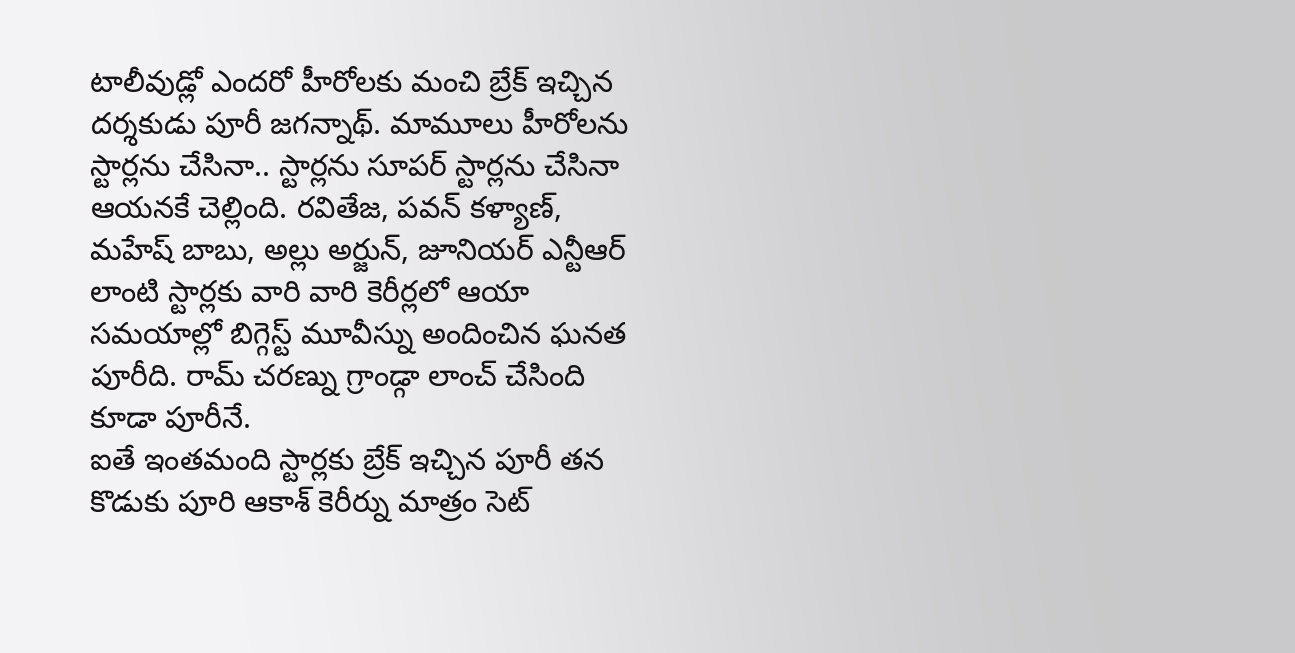టాలీవుడ్లో ఎందరో హీరోలకు మంచి బ్రేక్ ఇచ్చిన దర్శకుడు పూరీ జగన్నాథ్. మామూలు హీరోలను స్టార్లను చేసినా.. స్టార్లను సూపర్ స్టార్లను చేసినా ఆయనకే చెల్లింది. రవితేజ, పవన్ కళ్యాణ్, మహేష్ బాబు, అల్లు అర్జున్, జూనియర్ ఎన్టీఆర్ లాంటి స్టార్లకు వారి వారి కెరీర్లలో ఆయా సమయాల్లో బిగ్గెస్ట్ మూవీస్ను అందించిన ఘనత పూరీది. రామ్ చరణ్ను గ్రాండ్గా లాంచ్ చేసింది కూడా పూరీనే.
ఐతే ఇంతమంది స్టార్లకు బ్రేక్ ఇచ్చిన పూరీ తన కొడుకు పూరి ఆకాశ్ కెరీర్ను మాత్రం సెట్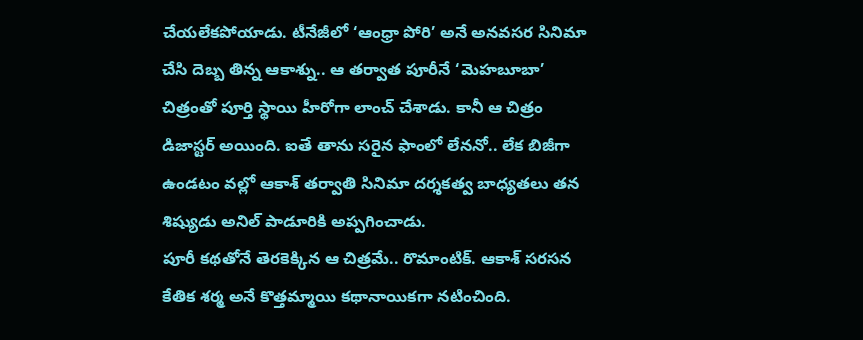చేయలేకపోయాడు. టీనేజీలో ‘ఆంధ్రా పోరి’ అనే అనవసర సినిమా చేసి దెబ్బ తిన్న ఆకాశ్ను.. ఆ తర్వాత పూరీనే ‘మెహబూబా’ చిత్రంతో పూర్తి స్థాయి హీరోగా లాంచ్ చేశాడు. కానీ ఆ చిత్రం డిజాస్టర్ అయింది. ఐతే తాను సరైన ఫాంలో లేననో.. లేక బిజీగా ఉండటం వల్లో ఆకాశ్ తర్వాతి సినిమా దర్శకత్వ బాధ్యతలు తన శిష్యుడు అనిల్ పాడూరికి అప్పగించాడు.
పూరీ కథతోనే తెరకెక్కిన ఆ చిత్రమే.. రొమాంటిక్. ఆకాశ్ సరసన కేతిక శర్మ అనే కొత్తమ్మాయి కథానాయికగా నటించింది.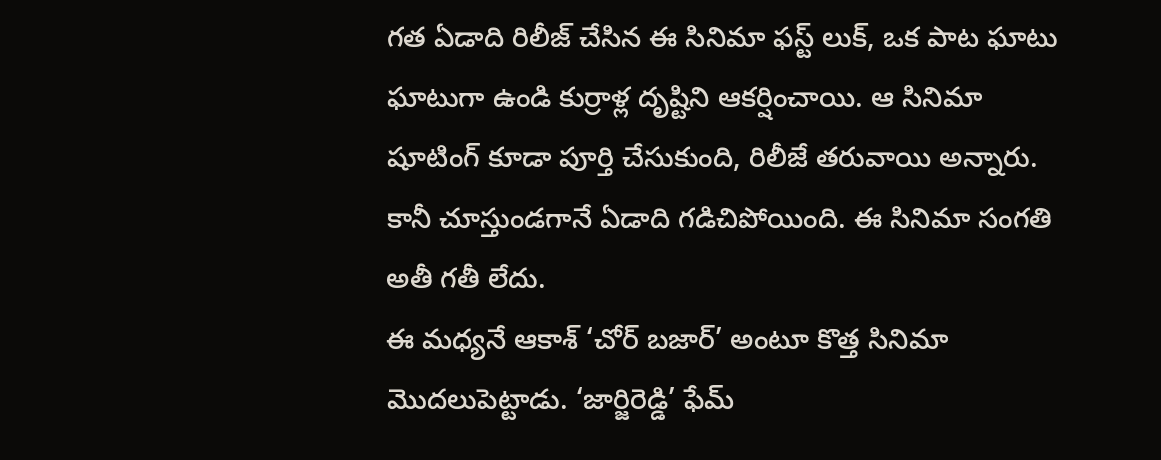గత ఏడాది రిలీజ్ చేసిన ఈ సినిమా ఫస్ట్ లుక్, ఒక పాట ఘాటు ఘాటుగా ఉండి కుర్రాళ్ల దృష్టిని ఆకర్షించాయి. ఆ సినిమా షూటింగ్ కూడా పూర్తి చేసుకుంది, రిలీజే తరువాయి అన్నారు. కానీ చూస్తుండగానే ఏడాది గడిచిపోయింది. ఈ సినిమా సంగతి అతీ గతీ లేదు.
ఈ మధ్యనే ఆకాశ్ ‘చోర్ బజార్’ అంటూ కొత్త సినిమా మొదలుపెట్టాడు. ‘జార్జిరెడ్డి’ ఫేమ్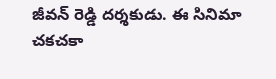జీవన్ రెడ్డి దర్శకుడు. ఈ సినిమా చకచకా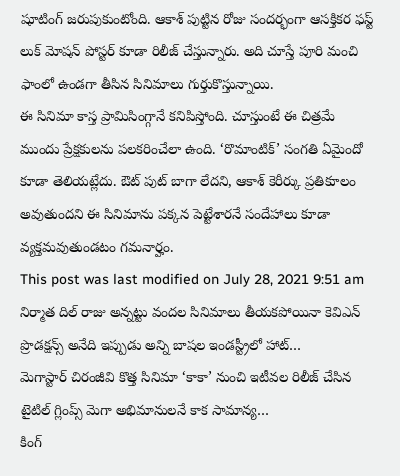షూటింగ్ జరుపుకుంటోంది. ఆకాశ్ పుట్టిన రోజు సందర్భంగా ఆసక్తికర ఫస్ట్ లుక్ మోషన్ పోస్టర్ కూడా రిలీజ్ చేస్తున్నారు. అది చూస్తే పూరి మంచి ఫాంలో ఉండగా తీసిన సినిమాలు గుర్తుకొస్తున్నాయి.
ఈ సినిమా కాస్త ప్రామిసింగ్గానే కనిపిస్తోంది. చూస్తుంటే ఈ చిత్రమే ముందు ప్రేక్షకులను పలకరించేలా ఉంది. ‘రొమాంటిక్’ సంగతి ఏమైందో కూడా తెలియట్లేదు. ఔట్ పుట్ బాగా లేదని, ఆకాశ్ కెరీర్కు ప్రతికూలం అవుతుందని ఈ సినిమాను పక్కన పెట్టేశారనే సందేహాలు కూడా వ్యక్తమవుతుండటం గమనార్హం.
This post was last modified on July 28, 2021 9:51 am
నిర్మాత దిల్ రాజు అన్నట్టు వందల సినిమాలు తీయకపోయినా కెవిఎన్ ప్రొడక్షన్స్ అనేది ఇప్పుడు అన్ని బాషల ఇండస్ట్రీలో హాట్…
మెగాస్టార్ చిరంజీవి కొత్త సినిమా ‘కాకా’ నుంచి ఇటీవల రిలీజ్ చేసిన టైటిల్ గ్లింప్స్ మెగా అభిమానులనే కాక సామాన్య…
కింగ్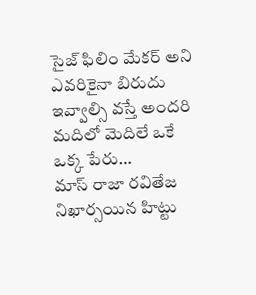సైజ్ ఫిలిం మేకర్ అని ఎవరికైనా బిరుదు ఇవ్వాల్సి వస్తే అందరి మదిలో మెదిలే ఒకే ఒక్క పేరు…
మాస్ రాజా రవితేజ నిఖార్సయిన హిట్టు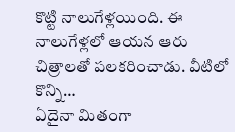కొట్టి నాలుగేళ్లయింది. ఈ నాలుగేళ్లలో ఆయన ఆరు చిత్రాలతో పలకరించాడు. వీటిలో కొన్ని…
ఏదైనా మితంగా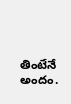తింటేనే అందం.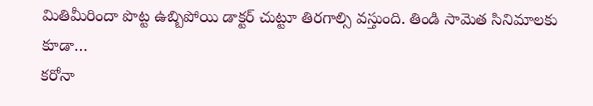మితిమీరిందా పొట్ట ఉబ్బిపోయి డాక్టర్ చుట్టూ తిరగాల్సి వస్తుంది. తిండి సామెత సినిమాలకు కూడా…
కరోనా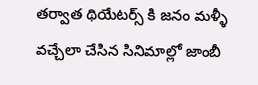తర్వాత థియేటర్స్ కి జనం మళ్ళీ వచ్చేలా చేసిన సినిమాల్లో జాంబీ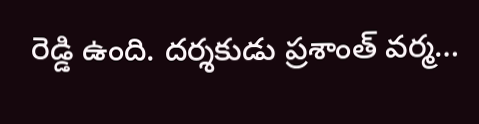రెడ్డి ఉంది. దర్శకుడు ప్రశాంత్ వర్మ…